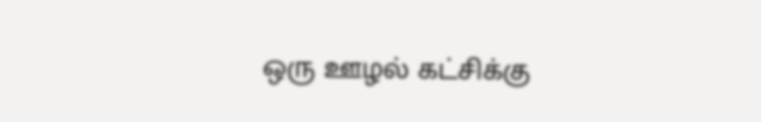ஒரு ஊழல் கட்சிக்கு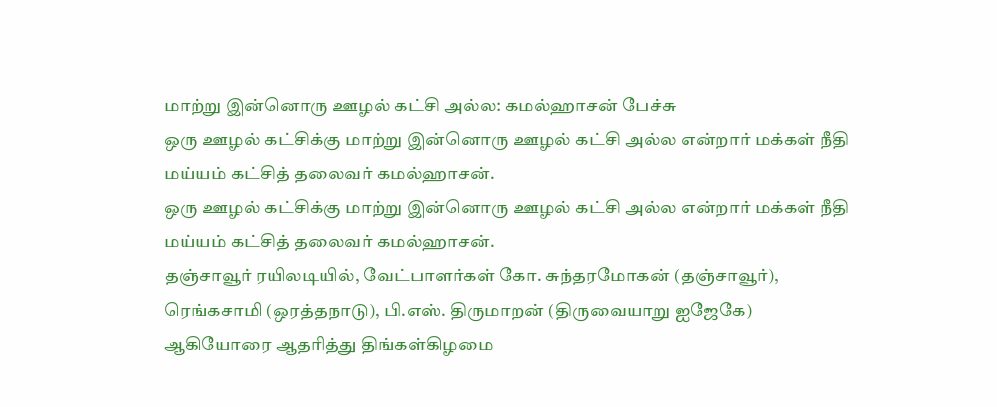மாற்று இன்னொரு ஊழல் கட்சி அல்ல: கமல்ஹாசன் பேச்சு
ஒரு ஊழல் கட்சிக்கு மாற்று இன்னொரு ஊழல் கட்சி அல்ல என்றார் மக்கள் நீதி மய்யம் கட்சித் தலைவர் கமல்ஹாசன்.
ஒரு ஊழல் கட்சிக்கு மாற்று இன்னொரு ஊழல் கட்சி அல்ல என்றார் மக்கள் நீதி மய்யம் கட்சித் தலைவர் கமல்ஹாசன்.
தஞ்சாவூர் ரயிலடியில், வேட்பாளர்கள் கோ. சுந்தரமோகன் (தஞ்சாவூர்), ரெங்கசாமி (ஒரத்தநாடு), பி.எஸ். திருமாறன் (திருவையாறு ஐஜேகே) ஆகியோரை ஆதரித்து திங்கள்கிழமை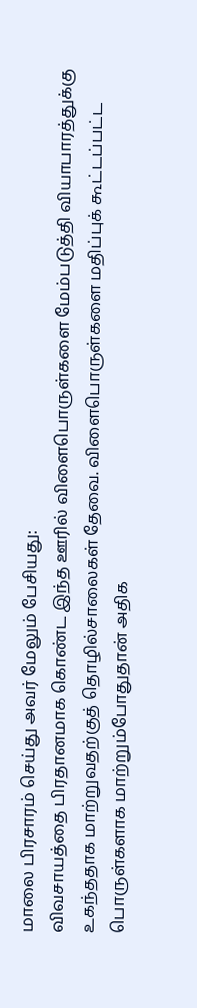மாலை பிரசாரம் செய்து அவர் மேலும் பேசியது:
விவசாயத்தை பிரதானமாக கொண்ட இந்த ஊரில் விளைபொருள்களை மேம்படுத்தி வியாபாரத்துக்கு உகந்ததாக மாற்றுவதற்குத் தொழில்சாலைகள் தேவை. விளைபொருள்களை மதிப்புக் கூட்டப்பட்ட பொருள்களாக மாற்றும்போதுதான் அதிக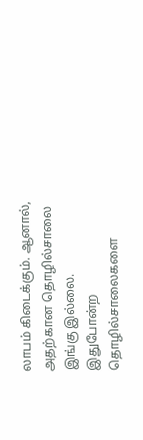லாபம் கிடைக்கும். ஆனால், அதற்கான தொழில்சாலை இங்கு இல்லை. இதுபோன்ற தொழில்சாலைகளை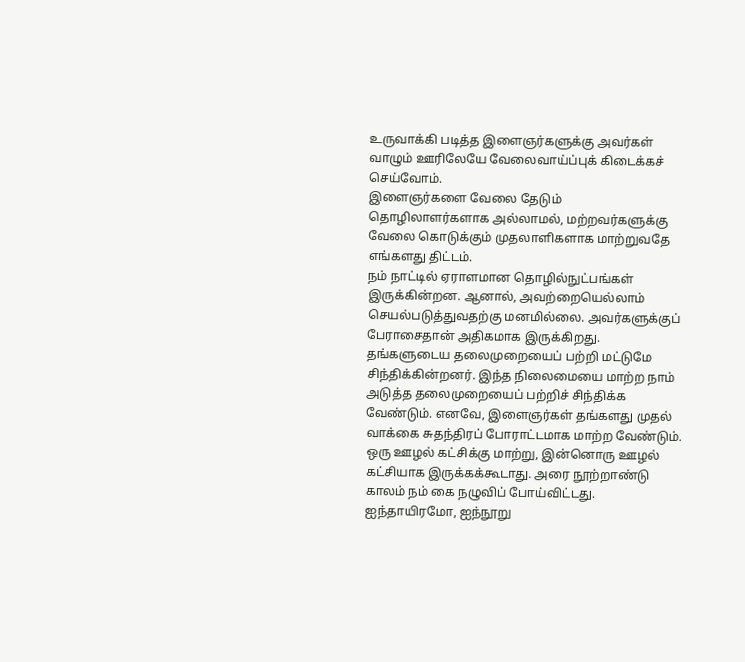உருவாக்கி படித்த இளைஞர்களுக்கு அவர்கள் வாழும் ஊரிலேயே வேலைவாய்ப்புக் கிடைக்கச் செய்வோம்.
இளைஞர்களை வேலை தேடும் தொழிலாளர்களாக அல்லாமல், மற்றவர்களுக்கு வேலை கொடுக்கும் முதலாளிகளாக மாற்றுவதே எங்களது திட்டம்.
நம் நாட்டில் ஏராளமான தொழில்நுட்பங்கள் இருக்கின்றன. ஆனால், அவற்றையெல்லாம் செயல்படுத்துவதற்கு மனமில்லை. அவர்களுக்குப் பேராசைதான் அதிகமாக இருக்கிறது. தங்களுடைய தலைமுறையைப் பற்றி மட்டுமே சிந்திக்கின்றனர். இந்த நிலைமையை மாற்ற நாம் அடுத்த தலைமுறையைப் பற்றிச் சிந்திக்க வேண்டும். எனவே, இளைஞர்கள் தங்களது முதல் வாக்கை சுதந்திரப் போராட்டமாக மாற்ற வேண்டும்.
ஒரு ஊழல் கட்சிக்கு மாற்று, இன்னொரு ஊழல் கட்சியாக இருக்கக்கூடாது. அரை நூற்றாண்டு காலம் நம் கை நழுவிப் போய்விட்டது. ஐந்தாயிரமோ, ஐந்நூறு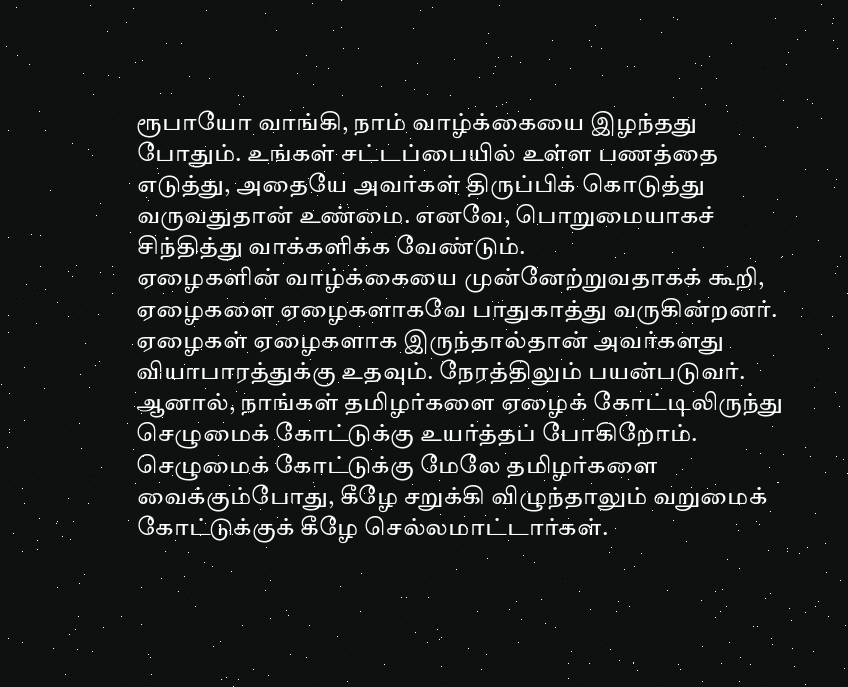ரூபாயோ வாங்கி, நாம் வாழ்க்கையை இழந்தது போதும். உங்கள் சட்டப்பையில் உள்ள பணத்தை எடுத்து, அதையே அவர்கள் திருப்பிக் கொடுத்து வருவதுதான் உண்மை. எனவே, பொறுமையாகச் சிந்தித்து வாக்களிக்க வேண்டும்.
ஏழைகளின் வாழ்க்கையை முன்னேற்றுவதாகக் கூறி, ஏழைகளை ஏழைகளாகவே பாதுகாத்து வருகின்றனர். ஏழைகள் ஏழைகளாக இருந்தால்தான் அவர்களது வியாபாரத்துக்கு உதவும். நேரத்திலும் பயன்படுவர். ஆனால், நாங்கள் தமிழர்களை ஏழைக் கோட்டிலிருந்து செழுமைக் கோட்டுக்கு உயர்த்தப் போகிறோம். செழுமைக் கோட்டுக்கு மேலே தமிழர்களை வைக்கும்போது, கீழே சறுக்கி விழுந்தாலும் வறுமைக் கோட்டுக்குக் கீழே செல்லமாட்டார்கள்.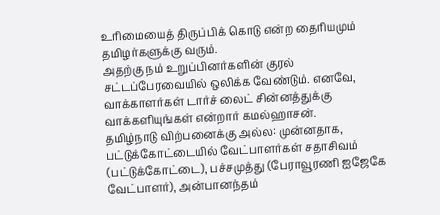உரிமையைத் திருப்பிக் கொடு என்ற தைரியமும் தமிழர்களுக்கு வரும்.
அதற்கு நம் உறுப்பினர்களின் குரல் சட்டப்பேரவையில் ஒலிக்க வேண்டும். எனவே, வாக்காளர்கள் டார்ச் லைட் சின்னத்துக்கு வாக்களியுங்கள் என்றார் கமல்ஹாசன்.
தமிழ்நாடு விற்பனைக்கு அல்ல: முன்னதாக, பட்டுக்கோட்டையில் வேட்பாளர்கள் சதாசிவம் (பட்டுக்கோட்டை), பச்சமுத்து (பேராவூரணி ஐஜேகே வேட்பாளர்), அன்பானந்தம்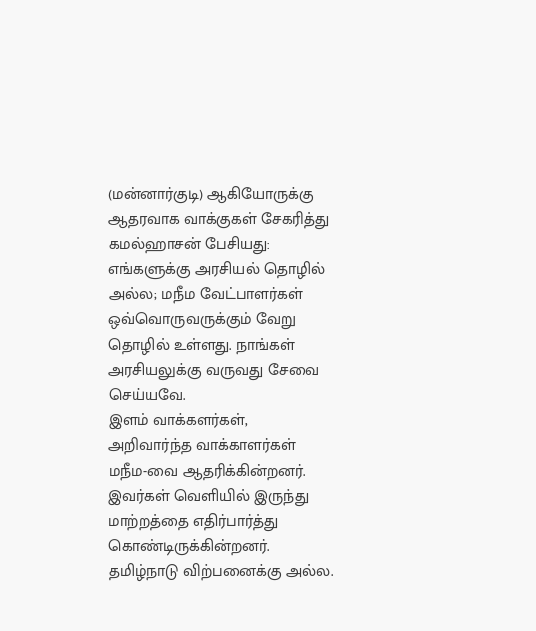(மன்னார்குடி) ஆகியோருக்கு ஆதரவாக வாக்குகள் சேகரித்து கமல்ஹாசன் பேசியது: எங்களுக்கு அரசியல் தொழில் அல்ல; மநீம வேட்பாளர்கள் ஒவ்வொருவருக்கும் வேறு தொழில் உள்ளது. நாங்கள் அரசியலுக்கு வருவது சேவை செய்யவே.
இளம் வாக்களர்கள், அறிவார்ந்த வாக்காளர்கள் மநீம-வை ஆதரிக்கின்றனர். இவர்கள் வெளியில் இருந்து மாற்றத்தை எதிர்பார்த்து கொண்டிருக்கின்றனர்.
தமிழ்நாடு விற்பனைக்கு அல்ல.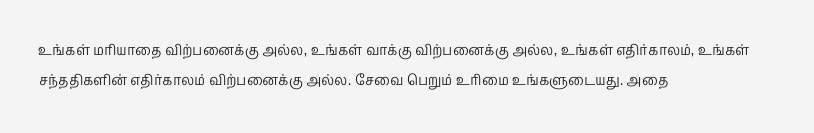உங்கள் மரியாதை விற்பனைக்கு அல்ல, உங்கள் வாக்கு விற்பனைக்கு அல்ல, உங்கள் எதிர்காலம், உங்கள் சந்ததிகளின் எதிர்காலம் விற்பனைக்கு அல்ல. சேவை பெறும் உரிமை உங்களுடையது. அதை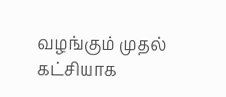வழங்கும் முதல் கட்சியாக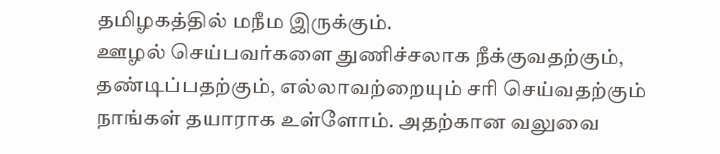தமிழகத்தில் மநீம இருக்கும்.
ஊழல் செய்பவர்களை துணிச்சலாக நீக்குவதற்கும், தண்டிப்பதற்கும், எல்லாவற்றையும் சரி செய்வதற்கும் நாங்கள் தயாராக உள்ளோம். அதற்கான வலுவை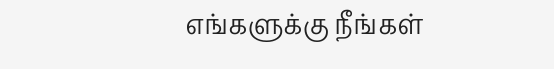எங்களுக்கு நீங்கள்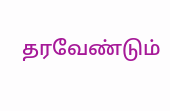தரவேண்டும்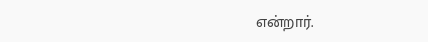என்றார்.